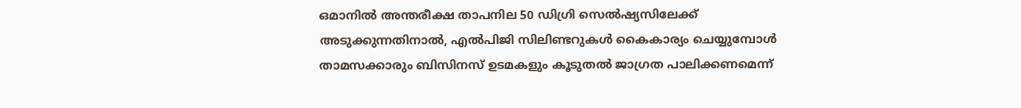ഒമാനിൽ അന്തരീക്ഷ താപനില 50 ഡിഗ്രി സെൽഷ്യസിലേക്ക് അടുക്കുന്നതിനാൽ, എൽപിജി സിലിണ്ടറുകൾ കൈകാര്യം ചെയ്യുമ്പോൾ താമസക്കാരും ബിസിനസ് ഉടമകളും കൂടുതൽ ജാഗ്രത പാലിക്കണമെന്ന്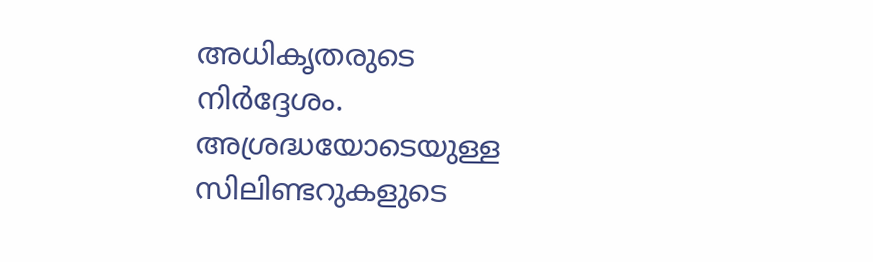അധികൃതരുടെ നിർദ്ദേശം. അശ്രദ്ധയോടെയുള്ള സിലിണ്ടറുകളുടെ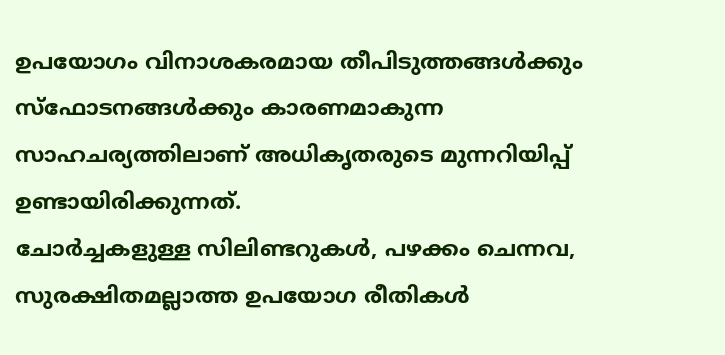ഉപയോഗം വിനാശകരമായ തീപിടുത്തങ്ങൾക്കും സ്ഫോടനങ്ങൾക്കും കാരണമാകുന്ന സാഹചര്യത്തിലാണ് അധികൃതരുടെ മുന്നറിയിപ്പ് ഉണ്ടായിരിക്കുന്നത്.
ചോർച്ചകളുള്ള സിലിണ്ടറുകൾ, പഴക്കം ചെന്നവ, സുരക്ഷിതമല്ലാത്ത ഉപയോഗ രീതികൾ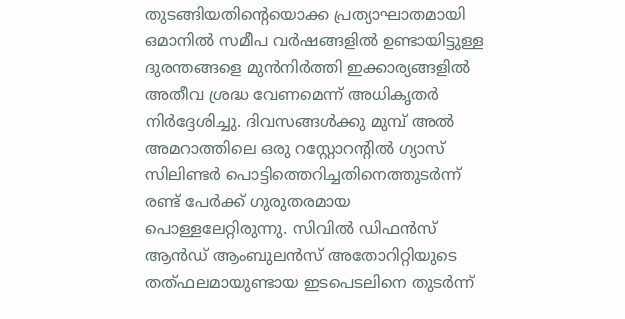തുടങ്ങിയതിന്റെയൊക്ക പ്രത്യാഘാതമായി ഒമാനിൽ സമീപ വർഷങ്ങളിൽ ഉണ്ടായിട്ടുള്ള ദുരന്തങ്ങളെ മുൻനിർത്തി ഇക്കാര്യങ്ങളിൽ അതീവ ശ്രദ്ധ വേണമെന്ന് അധികൃതർ നിർദ്ദേശിച്ചു. ദിവസങ്ങൾക്കു മുമ്പ് അൽ അമറാത്തിലെ ഒരു റസ്റ്റോറന്റിൽ ഗ്യാസ് സിലിണ്ടർ പൊട്ടിത്തെറിച്ചതിനെത്തുടർന്ന് രണ്ട് പേർക്ക് ഗുരുതരമായ പൊള്ളലേറ്റിരുന്നു. സിവിൽ ഡിഫൻസ് ആൻഡ് ആംബുലൻസ് അതോറിറ്റിയുടെ തത്ഫലമായുണ്ടായ ഇടപെടലിനെ തുടർന്ന്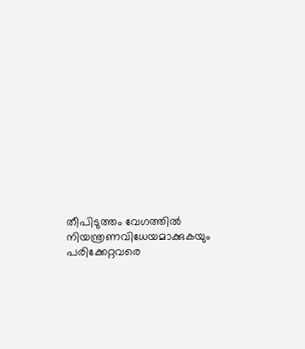തീപിടുത്തം വേഗത്തിൽ നിയന്ത്രണവിധേയമാക്കുകയും പരിക്കേറ്റവരെ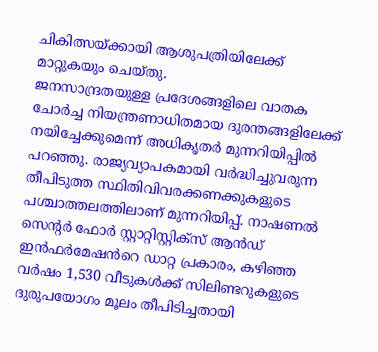ചികിത്സയ്ക്കായി ആശുപത്രിയിലേക്ക് മാറ്റുകയും ചെയ്തു.
ജനസാന്ദ്രതയുള്ള പ്രദേശങ്ങളിലെ വാതക ചോർച്ച നിയന്ത്രണാധിതമായ ദുരന്തങ്ങളിലേക്ക് നയിച്ചേക്കുമെന്ന് അധികൃതർ മുന്നറിയിപ്പിൽ പറഞ്ഞു. രാജ്യവ്യാപകമായി വർദ്ധിച്ചുവരുന്ന തീപിടുത്ത സ്ഥിതിവിവരക്കണക്കുകളുടെ പശ്ചാത്തലത്തിലാണ് മുന്നറിയിപ്പ്. നാഷണൽ സെന്റർ ഫോർ സ്റ്റാറ്റിസ്റ്റിക്സ് ആൻഡ് ഇൻഫർമേഷൻറെ ഡാറ്റ പ്രകാരം, കഴിഞ്ഞ വർഷം 1,530 വീടുകൾക്ക് സിലിണ്ടറുകളുടെ ദുരുപയോഗം മൂലം തീപിടിച്ചതായി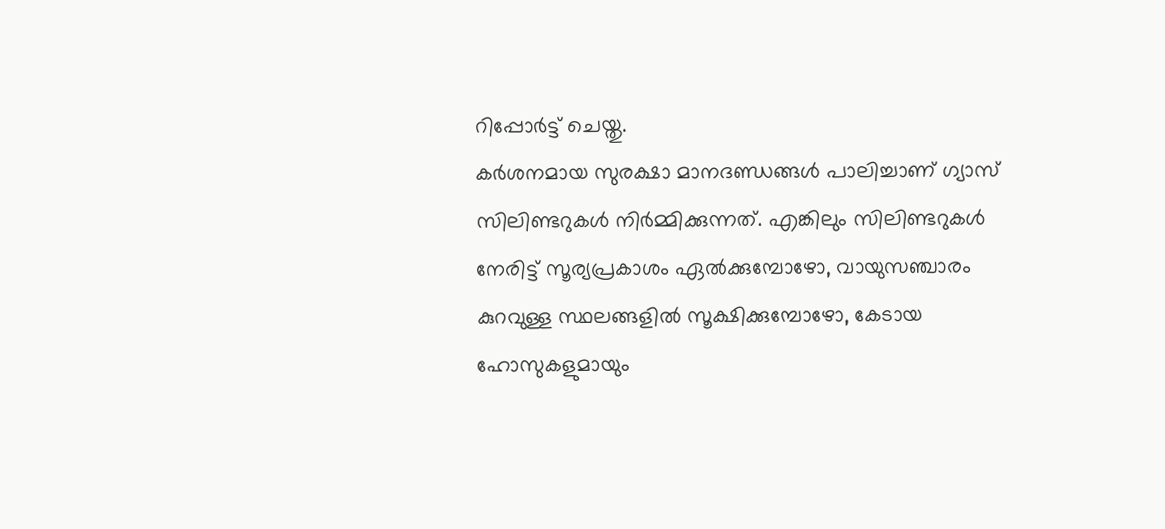റിപ്പോർട്ട് ചെയ്തു.
കർശനമായ സുരക്ഷാ മാനദണ്ഡങ്ങൾ പാലിച്ചാണ് ഗ്യാസ് സിലിണ്ടറുകൾ നിർമ്മിക്കുന്നത്. എങ്കിലും സിലിണ്ടറുകൾ നേരിട്ട് സൂര്യപ്രകാശം ഏൽക്കുമ്പോഴോ, വായുസഞ്ചാരം കുറവുള്ള സ്ഥലങ്ങളിൽ സൂക്ഷിക്കുമ്പോഴോ, കേടായ ഹോസുകളുമായും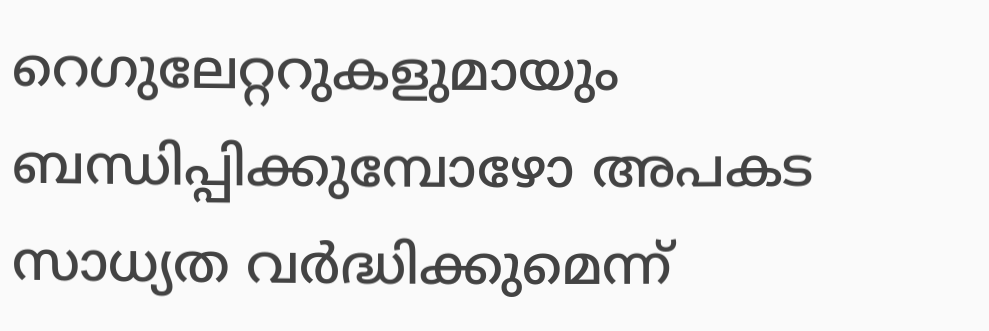റെഗുലേറ്ററുകളുമായും ബന്ധിപ്പിക്കുമ്പോഴോ അപകട സാധ്യത വർദ്ധിക്കുമെന്ന്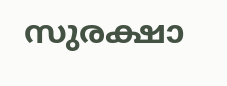സുരക്ഷാ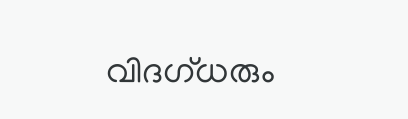വിദഗ്ധരും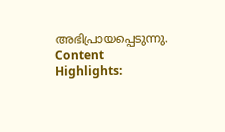അഭിപ്രായപ്പെടുന്നു.
Content Highlights: